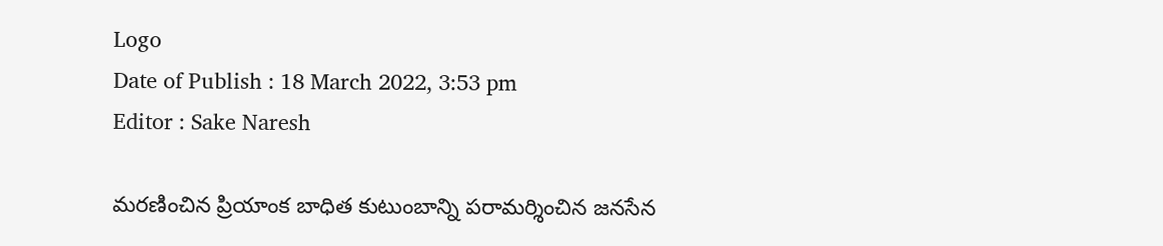Logo
Date of Publish : 18 March 2022, 3:53 pm
Editor : Sake Naresh

మరణించిన ప్రియాంక బాధిత కుటుంబాన్ని పరామర్శించిన జనసేన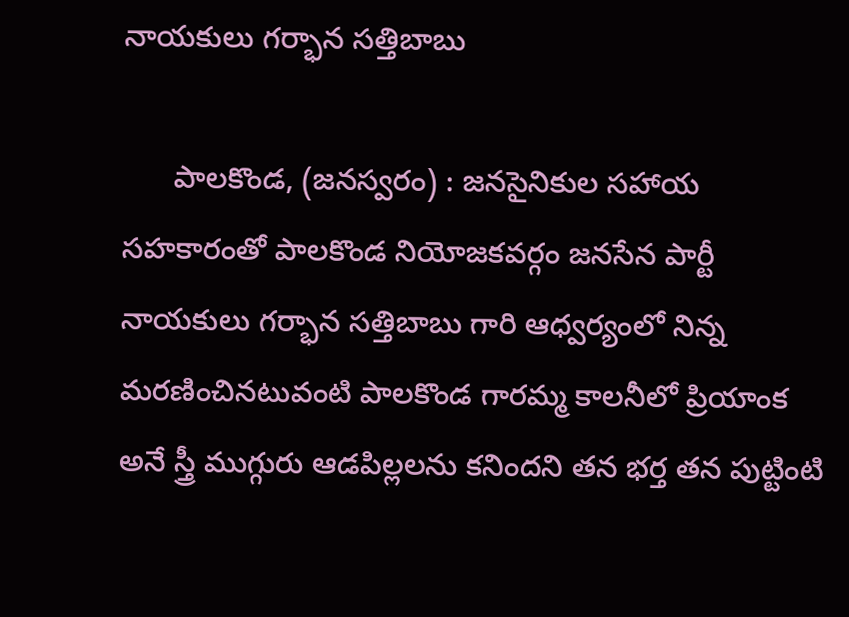నాయకులు గర్భాన సత్తిబాబు

      పాలకొండ, (జనస్వరం) : జనసైనికుల సహాయ సహకారంతో పాలకొండ నియోజకవర్గం జనసేన పార్టీ నాయకులు గర్భాన సత్తిబాబు గారి ఆధ్వర్యంలో నిన్న మరణించినటువంటి పాలకొండ గారమ్మ కాలనీలో ప్రియాంక అనే స్త్రీ ముగ్గురు ఆడపిల్లలను కనిందని తన భర్త తన పుట్టింటి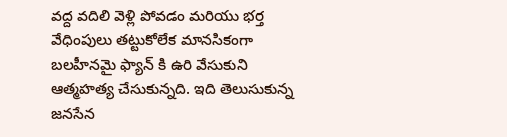వద్ద వదిలి వెళ్లి పోవడం మరియు భర్త వేధింపులు తట్టుకోలేక మానసికంగా బలహీనమై ఫ్యాన్ కి ఉరి వేసుకుని ఆత్మహత్య చేసుకున్నది. ఇది తెలుసుకున్న జనసేన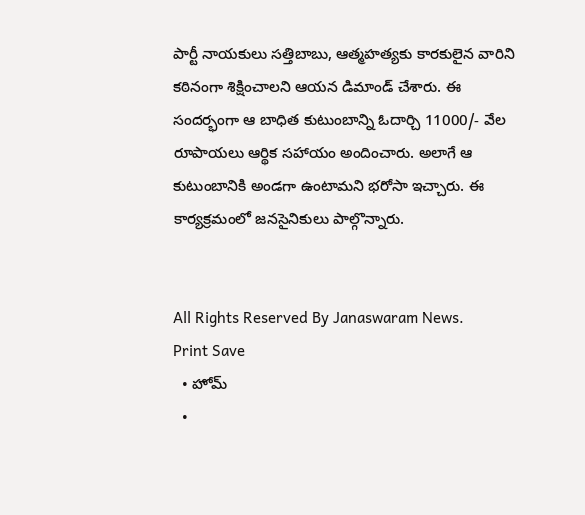పార్టీ నాయకులు సత్తిబాబు, ఆత్మహత్యకు కారకులైన వారిని కఠినంగా శిక్షించాలని ఆయన డిమాండ్ చేశారు. ఈ సందర్భంగా ఆ బాధిత కుటుంబాన్ని ఓదార్చి 11000/- వేల రూపాయలు ఆర్థిక సహాయం అందించారు. అలాగే ఆ కుటుంబానికి అండగా ఉంటామని భరోసా ఇచ్చారు. ఈ కార్యక్రమంలో జనసైనికులు పాల్గొన్నారు.


All Rights Reserved By Janaswaram News.
Print Save
  • హోమ్
  •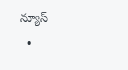న్యూస్
  •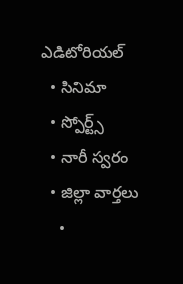ఎడిటోరియల్
  • సినిమా
  • స్పోర్ట్స్
  • నారీ స్వరం
  • జిల్లా వార్తలు
    •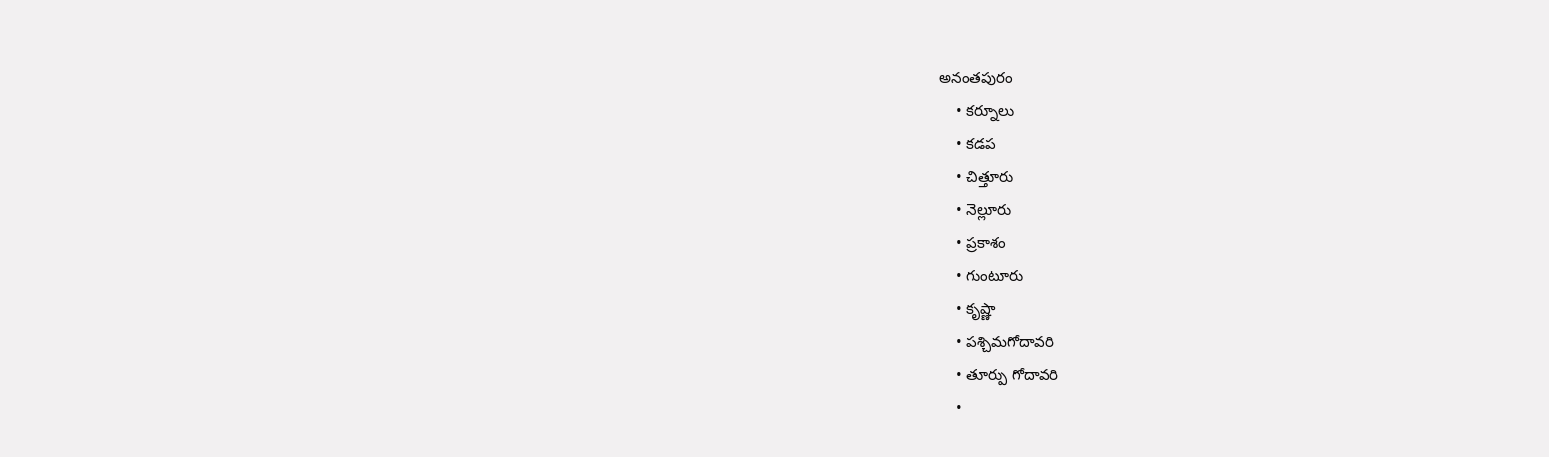అనంతపురం
    • కర్నూలు
    • కడప
    • చిత్తూరు
    • నెల్లూరు
    • ప్రకాశం
    • గుంటూరు
    • కృష్ణా
    • పశ్చిమగోదావరి
    • తూర్పు గోదావరి
    •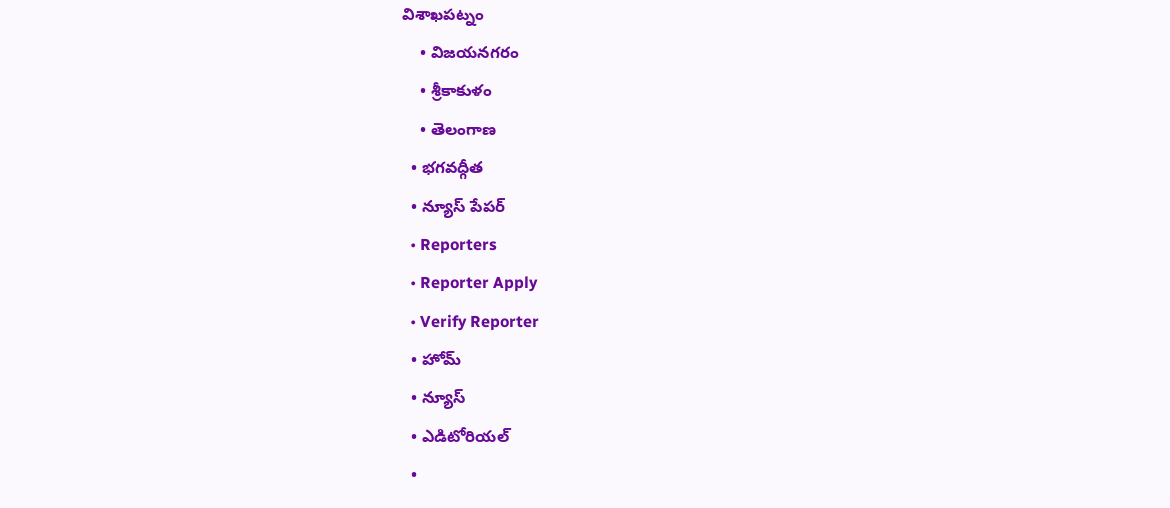విశాఖపట్నం
    • విజయనగరం
    • శ్రీకాకుళం
    • తెలంగాణ
  • భగవద్గీత
  • న్యూస్ పేపర్
  • Reporters
  • Reporter Apply
  • Verify Reporter
  • హోమ్
  • న్యూస్
  • ఎడిటోరియల్
  •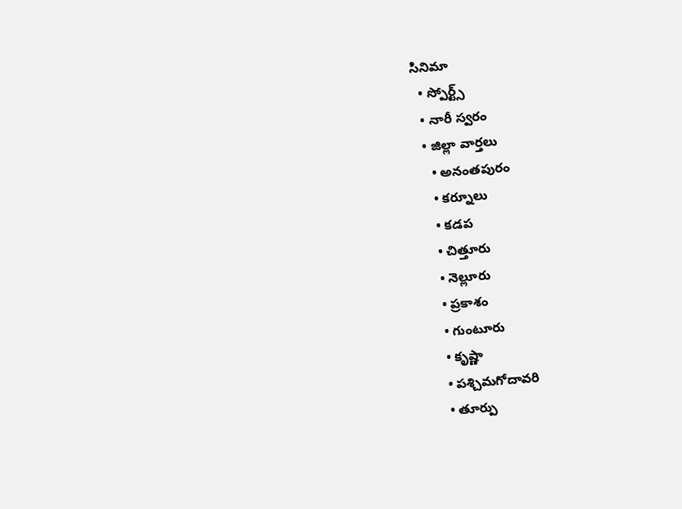సినిమా
  • స్పోర్ట్స్
  • నారీ స్వరం
  • జిల్లా వార్తలు
    • అనంతపురం
    • కర్నూలు
    • కడప
    • చిత్తూరు
    • నెల్లూరు
    • ప్రకాశం
    • గుంటూరు
    • కృష్ణా
    • పశ్చిమగోదావరి
    • తూర్పు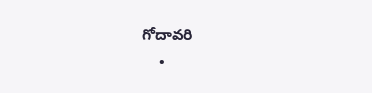గోదావరి
    •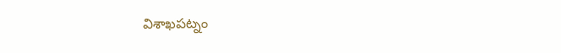విశాఖపట్నం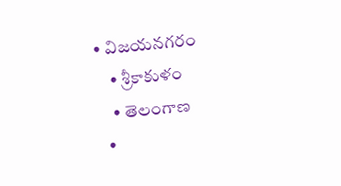• విజయనగరం
    • శ్రీకాకుళం
    • తెలంగాణ
  •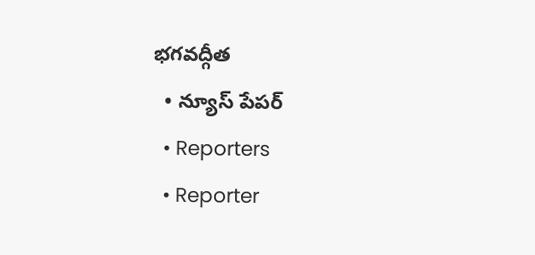భగవద్గీత
  • న్యూస్ పేపర్
  • Reporters
  • Reporter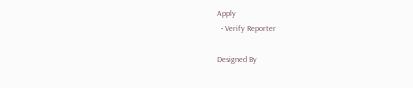Apply
  • Verify Reporter

Designed By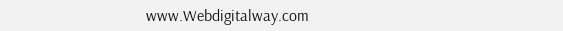www.Webdigitalway.com